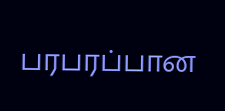பரபரப்பான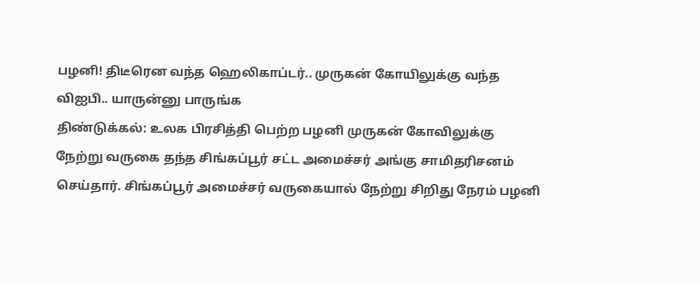பழனி! திடீரென வந்த ஹெலிகாப்டர்.. முருகன் கோயிலுக்கு வந்த விஐபி.. யாருன்னு பாருங்க
திண்டுக்கல்: உலக பிரசித்தி பெற்ற பழனி முருகன் கோவிலுக்கு நேற்று வருகை தந்த சிங்கப்பூர் சட்ட அமைச்சர் அங்கு சாமிதரிசனம் செய்தார். சிங்கப்பூர் அமைச்சர் வருகையால் நேற்று சிறிது நேரம் பழனி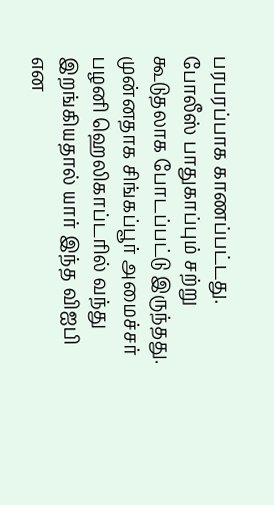பரபரப்பாக காணப்பட்டது. போலீஸ் பாதுகாப்பும் சற்று கூடுதலாக போடப்பட்டு இருந்தது. முன்னதாக சிங்கப்பூர் அமைச்சர் பழனி ஹெலிகாப்டரில் வந்து இறங்கியதால் யார் இந்த விஐபி என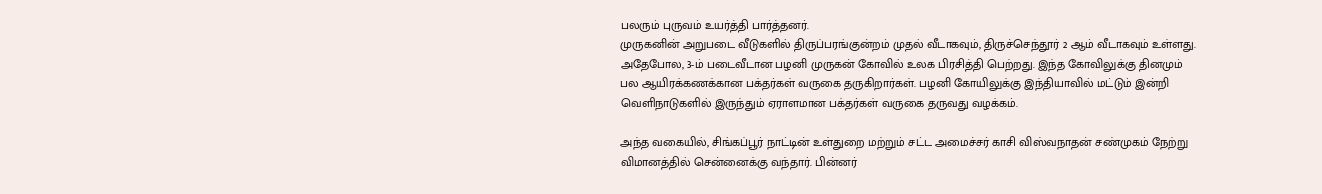பலரும் புருவம் உயர்த்தி பார்த்தனர்.
முருகனின் அறுபடை வீடுகளில் திருப்பரங்குன்றம் முதல் வீடாகவும், திருச்செந்தூர் 2 ஆம் வீடாகவும் உள்ளது. அதேபோல, 3-ம் படைவீடான பழனி முருகன் கோவில் உலக பிரசித்தி பெற்றது. இந்த கோவிலுக்கு தினமும் பல ஆயிரக்கணக்கான பக்தர்கள் வருகை தருகிறார்கள். பழனி கோயிலுக்கு இந்தியாவில் மட்டும் இன்றி வெளிநாடுகளில் இருந்தும் ஏராளமான பக்தர்கள் வருகை தருவது வழக்கம்.

அந்த வகையில், சிங்கப்பூர் நாட்டின் உள்துறை மற்றும் சட்ட அமைச்சர் காசி விஸ்வநாதன் சண்முகம் நேற்று விமானத்தில் சென்னைக்கு வந்தார். பின்னர்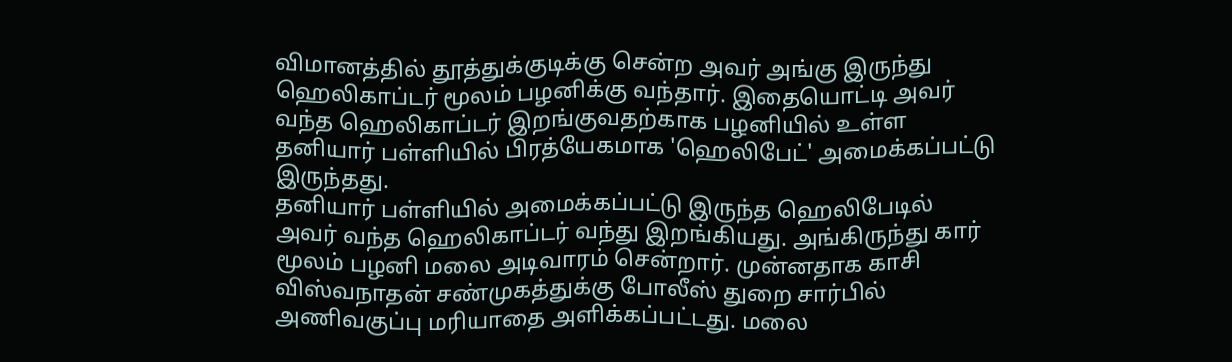விமானத்தில் தூத்துக்குடிக்கு சென்ற அவர் அங்கு இருந்து ஹெலிகாப்டர் மூலம் பழனிக்கு வந்தார். இதையொட்டி அவர் வந்த ஹெலிகாப்டர் இறங்குவதற்காக பழனியில் உள்ள தனியார் பள்ளியில் பிரத்யேகமாக 'ஹெலிபேட்' அமைக்கப்பட்டு இருந்தது.
தனியார் பள்ளியில் அமைக்கப்பட்டு இருந்த ஹெலிபேடில் அவர் வந்த ஹெலிகாப்டர் வந்து இறங்கியது. அங்கிருந்து கார் மூலம் பழனி மலை அடிவாரம் சென்றார். முன்னதாக காசி விஸ்வநாதன் சண்முகத்துக்கு போலீஸ் துறை சார்பில் அணிவகுப்பு மரியாதை அளிக்கப்பட்டது. மலை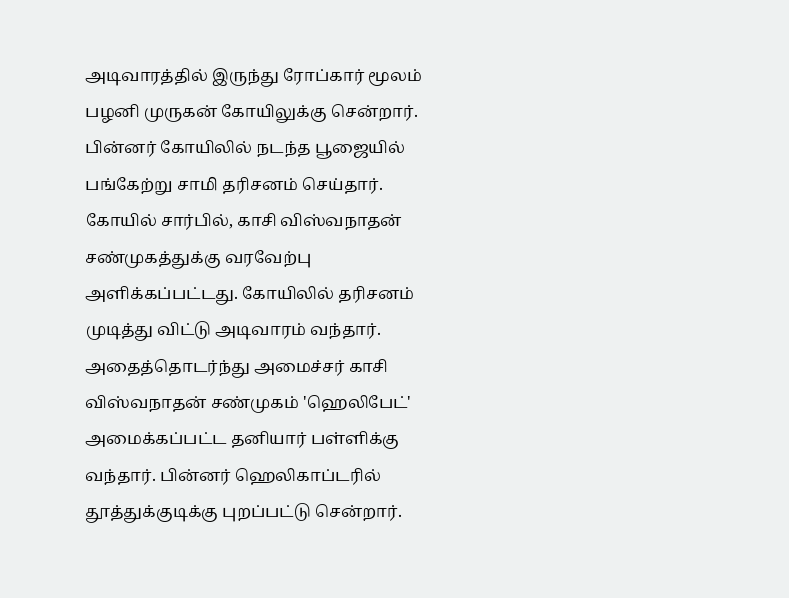அடிவாரத்தில் இருந்து ரோப்கார் மூலம் பழனி முருகன் கோயிலுக்கு சென்றார். பின்னர் கோயிலில் நடந்த பூஜையில் பங்கேற்று சாமி தரிசனம் செய்தார்.
கோயில் சார்பில், காசி விஸ்வநாதன் சண்முகத்துக்கு வரவேற்பு அளிக்கப்பட்டது. கோயிலில் தரிசனம் முடித்து விட்டு அடிவாரம் வந்தார். அதைத்தொடர்ந்து அமைச்சர் காசி விஸ்வநாதன் சண்முகம் 'ஹெலிபேட்' அமைக்கப்பட்ட தனியார் பள்ளிக்கு வந்தார். பின்னர் ஹெலிகாப்டரில் தூத்துக்குடிக்கு புறப்பட்டு சென்றார்.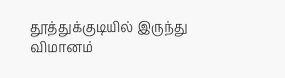தூத்துக்குடியில் இருந்து விமானம்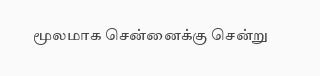மூலமாக சென்னைக்கு சென்று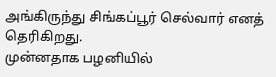அங்கிருந்து சிங்கப்பூர் செல்வார் எனத் தெரிகிறது.
முன்னதாக பழனியில்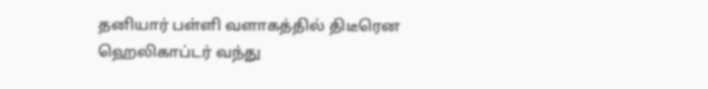தனியார் பள்ளி வளாகத்தில் திடீரென ஹெலிகாப்டர் வந்து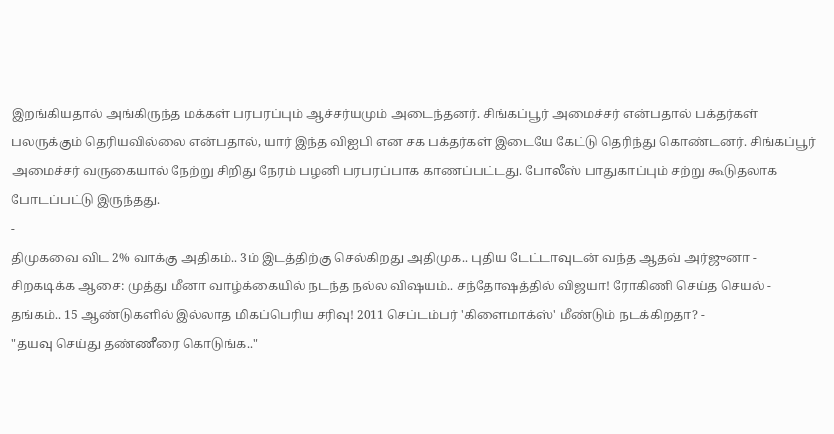இறங்கியதால் அங்கிருந்த மக்கள் பரபரப்பும் ஆச்சர்யமும் அடைந்தனர். சிங்கப்பூர் அமைச்சர் என்பதால் பக்தர்கள் பலருக்கும் தெரியவில்லை என்பதால், யார் இந்த விஐபி என சக பக்தர்கள் இடையே கேட்டு தெரிந்து கொண்டனர். சிங்கப்பூர் அமைச்சர் வருகையால் நேற்று சிறிது நேரம் பழனி பரபரப்பாக காணப்பட்டது. போலீஸ் பாதுகாப்பும் சற்று கூடுதலாக போடப்பட்டு இருந்தது.
-
திமுகவை விட 2% வாக்கு அதிகம்.. 3ம் இடத்திற்கு செல்கிறது அதிமுக.. புதிய டேட்டாவுடன் வந்த ஆதவ் அர்ஜுனா -
சிறகடிக்க ஆசை: முத்து மீனா வாழ்க்கையில் நடந்த நல்ல விஷயம்.. சந்தோஷத்தில் விஜயா! ரோகிணி செய்த செயல் -
தங்கம்.. 15 ஆண்டுகளில் இல்லாத மிகப்பெரிய சரிவு! 2011 செப்டம்பர் 'கிளைமாக்ஸ்' மீண்டும் நடக்கிறதா? -
"தயவு செய்து தண்ணீரை கொடுங்க.."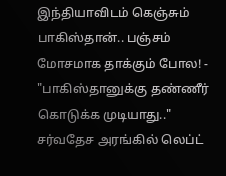இந்தியாவிடம் கெஞ்சும் பாகிஸ்தான்.. பஞ்சம் மோசமாக தாக்கும் போல! -
"பாகிஸ்தானுக்கு தண்ணீர் கொடுக்க முடியாது.." சர்வதேச அரங்கில் லெப்ட்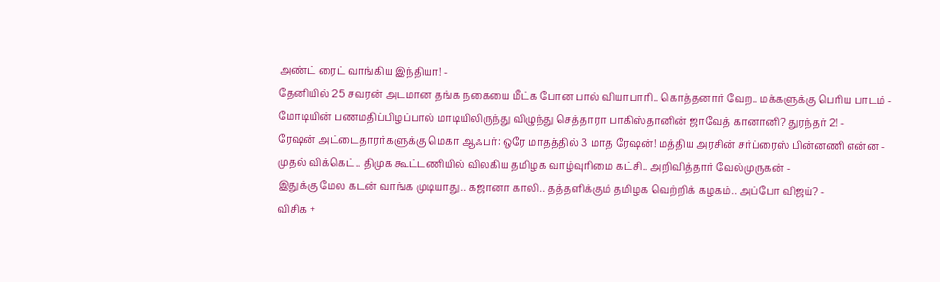அண்ட் ரைட் வாங்கிய இந்தியா! -
தேனியில் 25 சவரன் அடமான தங்க நகையை மீட்க போன பால் வியாபாரி.. கொத்தனார் வேற.. மக்களுக்கு பெரிய பாடம் -
மோடியின் பணமதிப்பிழப்பால் மாடியிலிருந்து விழுந்து செத்தாரா பாகிஸ்தானின் ஜாவேத் கானானி? துரந்தர் 2! -
ரேஷன் அட்டைதாரர்களுக்கு மெகா ஆஃபர்: ஒரே மாதத்தில் 3 மாத ரேஷன்! மத்திய அரசின் சர்ப்ரைஸ் பின்னணி என்ன -
முதல் விக்கெட்.. திமுக கூட்டணியில் விலகிய தமிழக வாழ்வுரிமை கட்சி.. அறிவித்தார் வேல்முருகன் -
இதுக்கு மேல கடன் வாங்க முடியாது.. கஜானா காலி.. தத்தளிக்கும் தமிழக வெற்றிக் கழகம்.. அப்போ விஜய்? -
விசிக +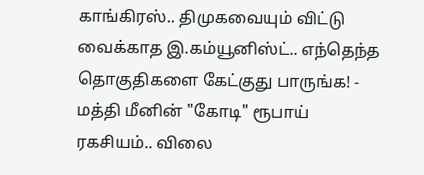காங்கிரஸ்.. திமுகவையும் விட்டு வைக்காத இ.கம்யூனிஸ்ட்.. எந்தெந்த தொகுதிகளை கேட்குது பாருங்க! -
மத்தி மீனின் "கோடி" ரூபாய் ரகசியம்.. விலை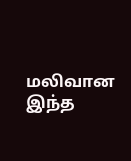மலிவான இந்த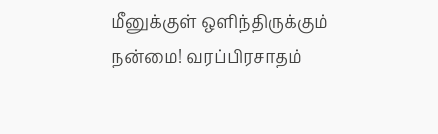மீனுக்குள் ஒளிந்திருக்கும் நன்மை! வரப்பிரசாதம்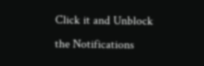Click it and Unblock the Notifications